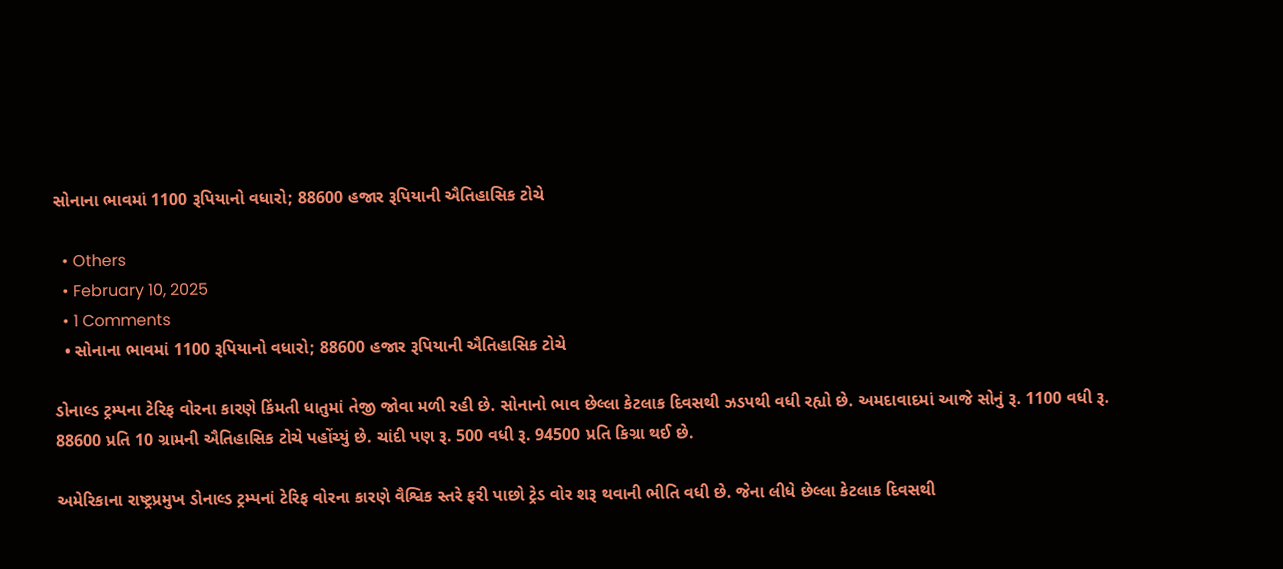સોનાના ભાવમાં 1100 રૂપિયાનો વધારો; 88600 હજાર રૂપિયાની ઐતિહાસિક ટોચે

  • Others
  • February 10, 2025
  • 1 Comments
  • સોનાના ભાવમાં 1100 રૂપિયાનો વધારો; 88600 હજાર રૂપિયાની ઐતિહાસિક ટોચે

ડોનાલ્ડ ટ્રમ્પના ટેરિફ વોરના કારણે કિંમતી ધાતુમાં તેજી જોવા મળી રહી છે. સોનાનો ભાવ છેલ્લા કેટલાક દિવસથી ઝડપથી વધી રહ્યો છે. અમદાવાદમાં આજે સોનું રૂ. 1100 વધી રૂ. 88600 પ્રતિ 10 ગ્રામની ઐતિહાસિક ટોચે પહોંચ્યું છે. ચાંદી પણ રૂ. 500 વધી રૂ. 94500 પ્રતિ કિગ્રા થઈ છે.

અમેરિકાના રાષ્ટ્રપ્રમુખ ડોનાલ્ડ ટ્રમ્પનાં ટેરિફ વોરના કારણે વૈશ્વિક સ્તરે ફરી પાછો ટ્રેડ વોર શરૂ થવાની ભીતિ વધી છે. જેના લીધે છેલ્લા કેટલાક દિવસથી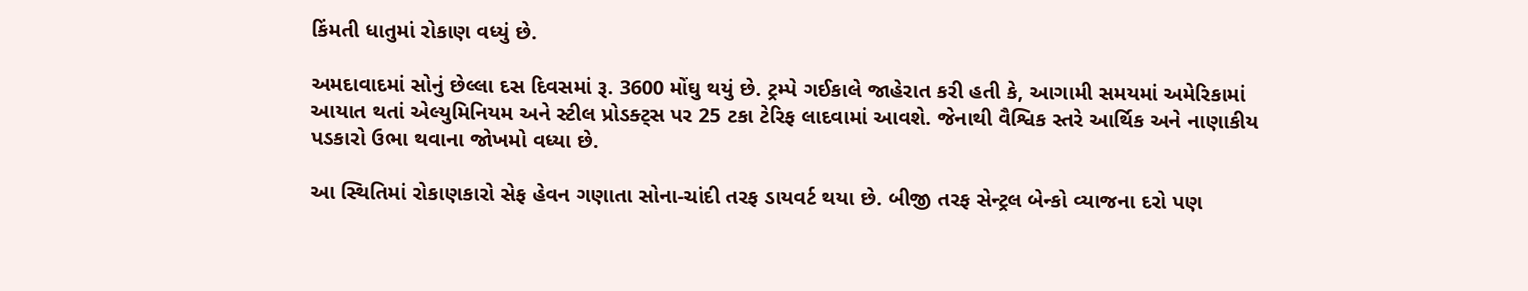કિંમતી ધાતુમાં રોકાણ વધ્યું છે.

અમદાવાદમાં સોનું છેલ્લા દસ દિવસમાં રૂ. 3600 મોંઘુ થયું છે. ટ્રમ્પે ગઈકાલે જાહેરાત કરી હતી કે, આગામી સમયમાં અમેરિકામાં આયાત થતાં એલ્યુમિનિયમ અને સ્ટીલ પ્રોડક્ટ્સ પર 25 ટકા ટેરિફ લાદવામાં આવશે. જેનાથી વૈશ્વિક સ્તરે આર્થિક અને નાણાકીય પડકારો ઉભા થવાના જોખમો વધ્યા છે.

આ સ્થિતિમાં રોકાણકારો સેફ હેવન ગણાતા સોના-ચાંદી તરફ ડાયવર્ટ થયા છે. બીજી તરફ સેન્ટ્રલ બેન્કો વ્યાજના દરો પણ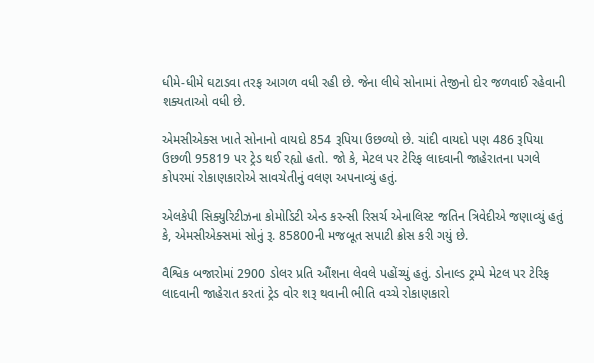ધીમે-ધીમે ઘટાડવા તરફ આગળ વધી રહી છે. જેના લીધે સોનામાં તેજીનો દોર જળવાઈ રહેવાની શક્યતાઓ વધી છે.

એમસીએક્સ ખાતે સોનાનો વાયદો 854 રૂપિયા ઉછળ્યો છે. ચાંદી વાયદો પણ 486 રૂપિયા ઉછળી 95819 પર ટ્રેડ થઈ રહ્યો હતો. જો કે, મેટલ પર ટેરિફ લાદવાની જાહેરાતના પગલે કોપરમાં રોકાણકારોએ સાવચેતીનું વલણ અપનાવ્યું હતું.

એલકેપી સિક્યુરિટીઝના કોમોડિટી એન્ડ કરન્સી રિસર્ચ એનાલિસ્ટ જતિન ત્રિવેદીએ જણાવ્યું હતું કે, એમસીએક્સમાં સોનું રૂ. 85800ની મજબૂત સપાટી ક્રોસ કરી ગયું છે.

વૈશ્વિક બજારોમાં 2900 ડોલર પ્રતિ ઔંશના લેવલે પહોંચ્યું હતું. ડોનાલ્ડ ટ્રમ્પે મેટલ પર ટેરિફ લાદવાની જાહેરાત કરતાં ટ્રેડ વોર શરૂ થવાની ભીતિ વચ્ચે રોકાણકારો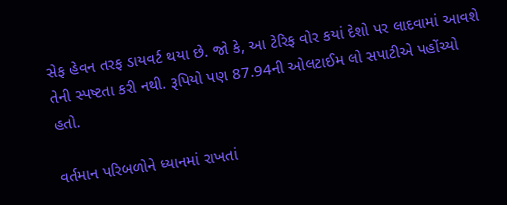સેફ હેવન તરફ ડાયવર્ટ થયા છે. જો કે, આ ટેરિફ વોર કયાં દેશો પર લાદવામાં આવશે તેની સ્પષ્ટતા કરી નથી. રૂપિયો પણ 87.94ની ઓલટાઈમ લો સપાટીએ પહોંચ્યો હતો.

વર્તમાન પરિબળોને ધ્યાનમાં રાખતાં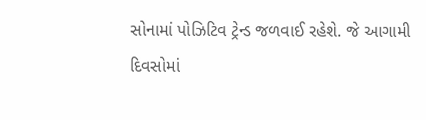સોનામાં પોઝિટિવ ટ્રેન્ડ જળવાઈ રહેશે. જે આગામી દિવસોમાં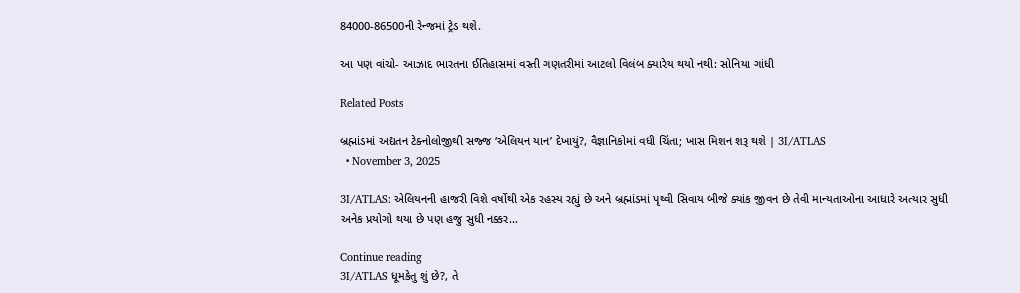84000-86500ની રેન્જમાં ટ્રેડ થશે.

આ પણ વાંચો- આઝાદ ભારતના ઈતિહાસમાં વસ્તી ગણતરીમાં આટલો વિલંબ ક્યારેય થયો નથી: સોનિયા ગાંધી

Related Posts

બ્રહ્માંડમાં અદ્યતન ટેક્નોલોજીથી સજ્જ ‘એલિયન યાન’ દેખાયું?, વૈજ્ઞાનિકોમાં વધી ચિંતા; ખાસ મિશન શરૂ થશે | 3I/ATLAS
  • November 3, 2025

3I/ATLAS: એલિયનની હાજરી વિશે વર્ષોથી એક રહસ્ય રહ્યું છે અને બ્રહ્માંડમાં પૃથ્વી સિવાય બીજે ક્યાંક જીવન છે તેવી માન્યતાઓના આધારે અત્યાર સુધી અનેક પ્રયોગો થયા છે પણ હજુ સુધી નક્કર…

Continue reading
3I/ATLAS ધૂમકેતુ શું છે?, તે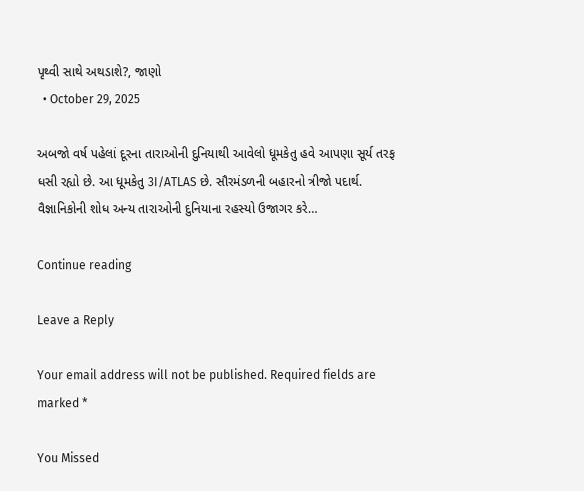પૃથ્વી સાથે અથડાશે?, જાણો
  • October 29, 2025

અબજો વર્ષ પહેલાં દૂરના તારાઓની દુનિયાથી આવેલો ધૂમકેતુ હવે આપણા સૂર્ય તરફ ધસી રહ્યો છે. આ ધૂમકેતુ 3I/ATLAS છે. સૌરમંડળની બહારનો ત્રીજો પદાર્થ. વૈજ્ઞાનિકોની શોધ અન્ય તારાઓની દુનિયાના રહસ્યો ઉજાગર કરે…

Continue reading

Leave a Reply

Your email address will not be published. Required fields are marked *

You Missed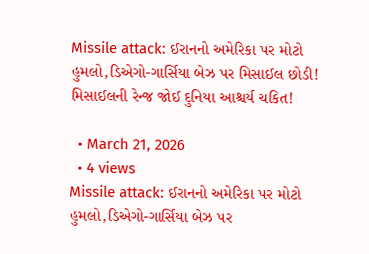Missile attack: ઈરાનનો અમેરિકા પર મોટો હુમલો,ડિએગો-ગાર્સિયા બેઝ પર મિસાઈલ છોડી! મિસાઈલની રેન્જ જોઈ દુનિયા આશ્ચર્ય ચકિત!

  • March 21, 2026
  • 4 views
Missile attack: ઈરાનનો અમેરિકા પર મોટો હુમલો,ડિએગો-ગાર્સિયા બેઝ પર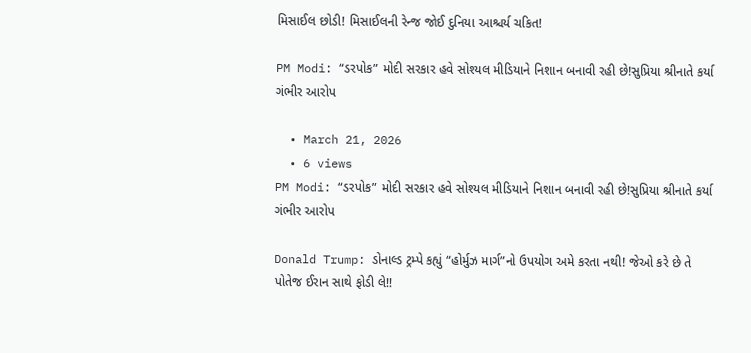મિસાઈલ છોડી! મિસાઈલની રેન્જ જોઈ દુનિયા આશ્ચર્ય ચકિત!

PM Modi: “ડરપોક” મોદી સરકાર હવે સોશ્યલ મીડિયાને નિશાન બનાવી રહી છે!સુપ્રિયા શ્રીનાતે કર્યા ગંભીર આરોપ

  • March 21, 2026
  • 6 views
PM Modi: “ડરપોક” મોદી સરકાર હવે સોશ્યલ મીડિયાને નિશાન બનાવી રહી છે!સુપ્રિયા શ્રીનાતે કર્યા ગંભીર આરોપ

Donald Trump: ડોનાલ્ડ ટ્રમ્પે કહ્યું “હોર્મુઝ માર્ગ”નો ઉપયોગ અમે કરતા નથી! જેઓ કરે છે તે પોતેજ ઈરાન સાથે ફોડી લે!!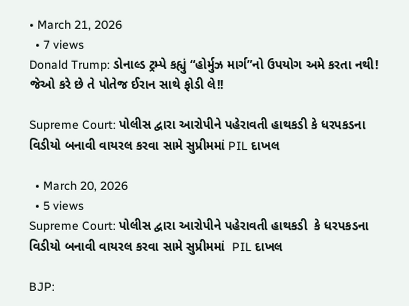• March 21, 2026
  • 7 views
Donald Trump: ડોનાલ્ડ ટ્રમ્પે કહ્યું “હોર્મુઝ માર્ગ”નો ઉપયોગ અમે કરતા નથી! જેઓ કરે છે તે પોતેજ ઈરાન સાથે ફોડી લે!!

Supreme Court: પોલીસ દ્વારા આરોપીને પહેરાવતી હાથકડી કે ધરપકડના વિડીયો બનાવી વાયરલ કરવા સામે સુપ્રીમમાં PIL દાખલ

  • March 20, 2026
  • 5 views
Supreme Court: પોલીસ દ્વારા આરોપીને પહેરાવતી હાથકડી  કે ધરપકડના વિડીયો બનાવી વાયરલ કરવા સામે સુપ્રીમમાં  PIL દાખલ

BJP: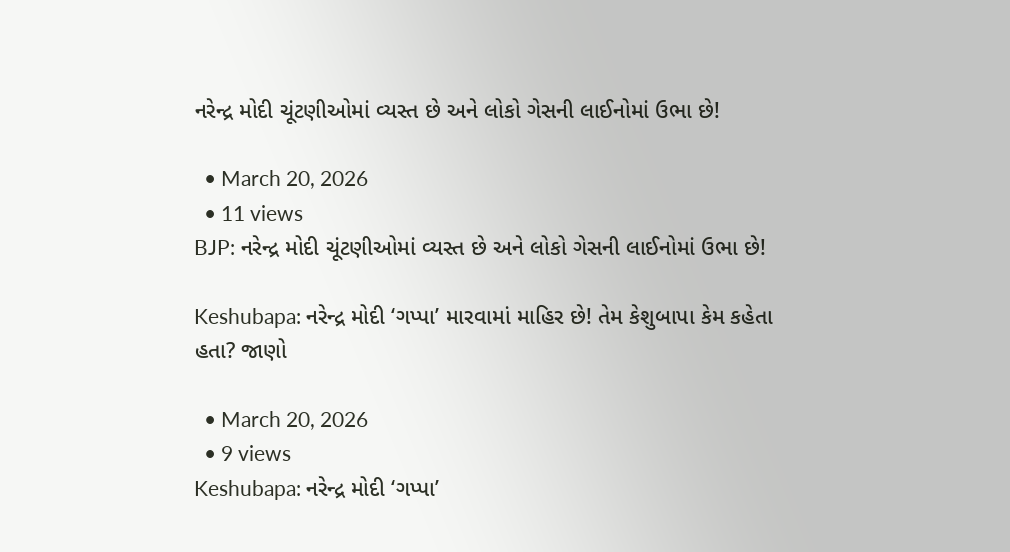નરેન્દ્ર મોદી ચૂંટણીઓમાં વ્યસ્ત છે અને લોકો ગેસની લાઈનોમાં ઉભા છે!

  • March 20, 2026
  • 11 views
BJP: નરેન્દ્ર મોદી ચૂંટણીઓમાં વ્યસ્ત છે અને લોકો ગેસની લાઈનોમાં ઉભા છે!

Keshubapa: નરેન્દ્ર મોદી ‘ગપ્પા’ મારવામાં માહિર છે! તેમ કેશુબાપા કેમ કહેતા હતા? જાણો

  • March 20, 2026
  • 9 views
Keshubapa: નરેન્દ્ર મોદી ‘ગપ્પા’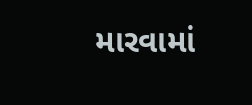મારવામાં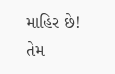માહિર છે! તેમ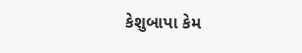કેશુબાપા કેમ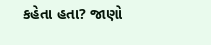કહેતા હતા? જાણો